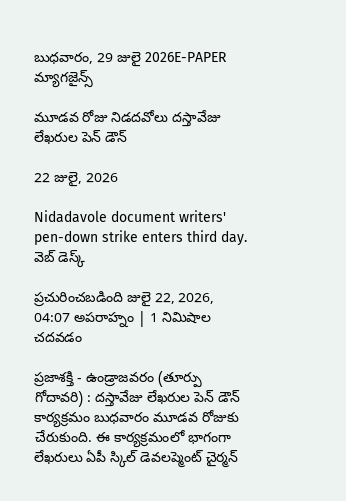బుధవారం, 29 జులై 2026E-PAPER
మ్యాగజైన్స్

మూడవ రోజు నిడదవోలు దస్తావేజు లేఖరుల పెన్ డౌన్

22 జులై, 2026

Nidadavole document writers' pen-down strike enters third day.
వెబ్ డెస్క్

ప్రచురించబడింది జులై 22, 2026, 04:07 అపరాహ్నం | 1 నిమిషాల చదవడం

ప్రజాశక్తి - ఉండ్రాజవరం (తూర్పు గోదావరి) : దస్తావేజు లేఖరుల పెన్ డౌన్ కార్యక్రమం బుధవారం మూడవ రోజుకు చేరుకుంది. ఈ కార్యక్రమంలో భాగంగా లేఖరులు ఏపీ స్కిల్ డెవలప్మెంట్ చైర్మన్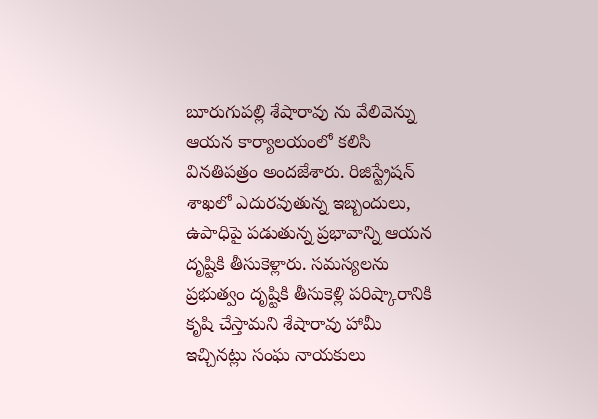బూరుగుపల్లి శేషారావు ను వేలివెన్ను ఆయన కార్యాలయంలో కలిసి వినతిపత్రం అందజేశారు. రిజిస్ట్రేషన్ శాఖలో ఎదురవుతున్న ఇబ్బందులు, ఉపాధిపై పడుతున్న ప్రభావాన్ని ఆయన దృష్టికి తీసుకెళ్లారు. సమస్యలను ప్రభుత్వం దృష్టికి తీసుకెళ్లి పరిష్కారానికి కృషి చేస్తామని శేషారావు హామీ ఇచ్చినట్లు సంఘ నాయకులు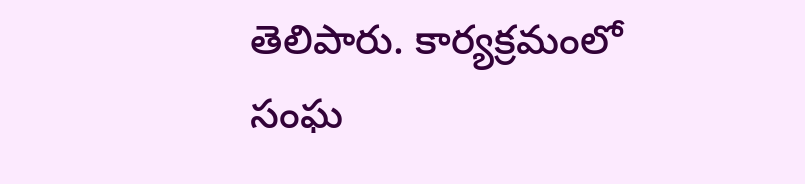తెలిపారు. కార్యక్రమంలో సంఘ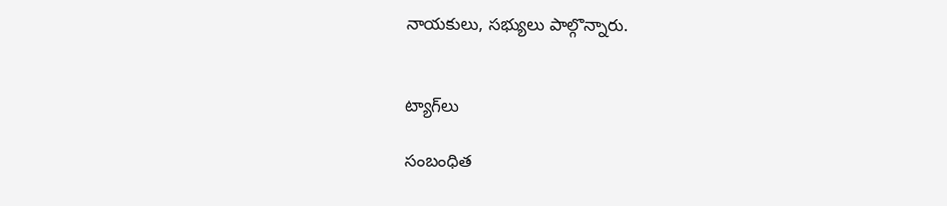నాయకులు, సభ్యులు పాల్గొన్నారు.


ట్యాగ్‌లు

సంబంధిత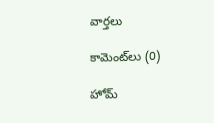వార్తలు

కామెంట్‌లు (0)

హోమ్